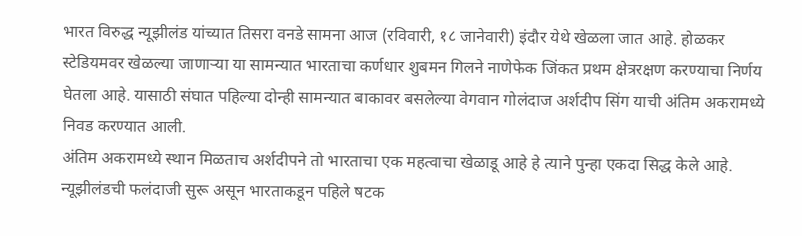भारत विरुद्ध न्यूझीलंड यांच्यात तिसरा वनडे सामना आज (रविवारी, १८ जानेवारी) इंदौर येथे खेळला जात आहे. होळकर स्टेडियमवर खेळल्या जाणाऱ्या या सामन्यात भारताचा कर्णधार शुबमन गिलने नाणेफेक जिंकत प्रथम क्षेत्ररक्षण करण्याचा निर्णय घेतला आहे. यासाठी संघात पहिल्या दोन्ही सामन्यात बाकावर बसलेल्या वेगवान गोलंदाज अर्शदीप सिंग याची अंतिम अकरामध्ये निवड करण्यात आली.
अंतिम अकरामध्ये स्थान मिळताच अर्शदीपने तो भारताचा एक महत्वाचा खेळाडू आहे हे त्याने पुन्हा एकदा सिद्ध केले आहे. न्यूझीलंडची फलंदाजी सुरू असून भारताकडून पहिले षटक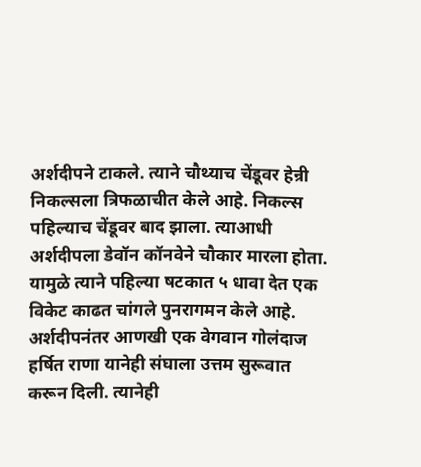अर्शदीपने टाकले. त्याने चौथ्याच चेंडूवर हेन्री निकल्सला त्रिफळाचीत केले आहे. निकल्स पहिल्याच चेंडूवर बाद झाला. त्याआधी अर्शदीपला डेवॉन कॉनवेने चौकार मारला होता. यामुळे त्याने पहिल्या षटकात ५ धावा देत एक विकेट काढत चांगले पुनरागमन केले आहे.
अर्शदीपनंतर आणखी एक वेगवान गोलंदाज हर्षित राणा यानेही संघाला उत्तम सुरूवात करून दिली. त्यानेही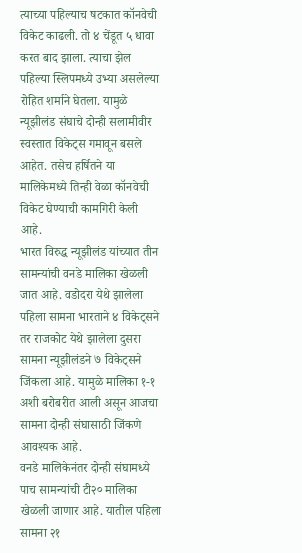त्याच्या पहिल्याच षटकात कॉनवेची विकेट काढली. तो ४ चेंडूत ५ धावा करत बाद झाला. त्याचा झेल पहिल्या स्लिपमध्ये उभ्या असलेल्या रोहित शर्माने घेतला. यामुळे न्यूझीलंड संघाचे दोन्ही सलामीवीर स्वस्तात विकेट्स गमावून बसले आहेत. तसेच हर्षितने या मालिकेमध्ये तिन्ही वेळा कॉनवेची विकेट घेण्याची कामगिरी केली आहे.
भारत विरुद्ध न्यूझीलंड यांच्यात तीन सामन्यांची वनडे मालिका खेळली जात आहे. वडोदरा येथे झालेला पहिला सामना भारताने ४ विकेट्सने तर राजकोट येथे झालेला दुसरा सामना न्यूझीलंडने ७ विकेट्सने जिंकला आहे. यामुळे मालिका १-१ अशी बरोबरीत आली असून आजचा सामना दोन्ही संघासाठी जिंकणे आवश्यक आहे.
वनडे मालिकेनंतर दोन्ही संघामध्ये पाच सामन्यांची टी२० मालिका खेळली जाणार आहे. यातील पहिला सामना २१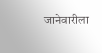जानेवारीला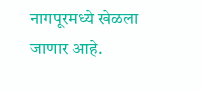नागपूरमध्ये खेळला जाणार आहे.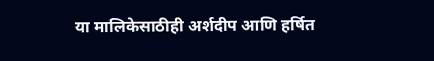या मालिकेसाठीही अर्शदीप आणि हर्षित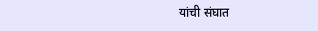यांची संघात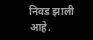निवड झाली आहे.